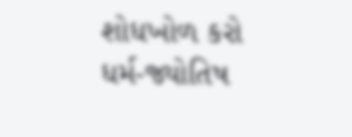શોધખોળ કરો
ધર્મ-જ્યોતિષ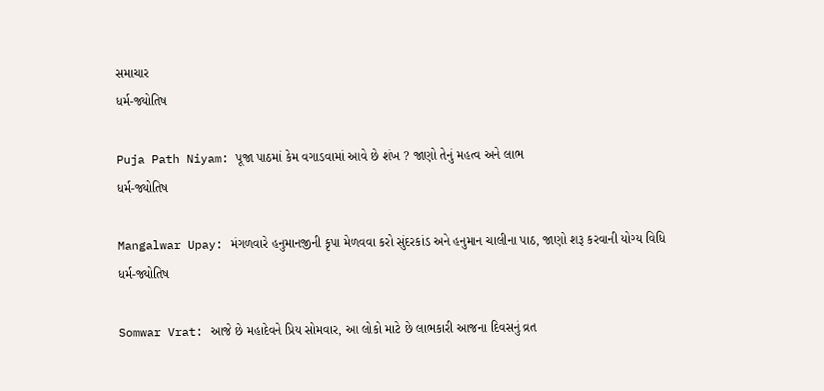સમાચાર
ધર્મ-જ્યોતિષ

Puja Path Niyam: પૂજા પાઠમાં કેમ વગાડવામાં આવે છે શંખ ? જાણો તેનું મહત્વ અને લાભ
ધર્મ-જ્યોતિષ

Mangalwar Upay: મંગળવારે હનુમાનજીની કૃપા મેળવવા કરો સુંદરકાંડ અને હનુમાન ચાલીના પાઠ, જાણો શરૂ કરવાની યોગ્ય વિધિ
ધર્મ-જ્યોતિષ

Somwar Vrat: આજે છે મહાદેવને પ્રિય સોમવાર, આ લોકો માટે છે લાભકારી આજના દિવસનું વ્રત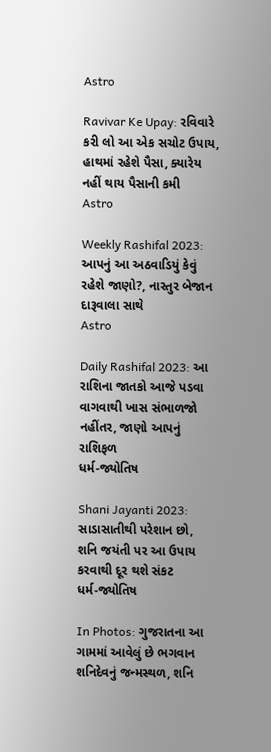Astro

Ravivar Ke Upay: રવિવારે કરી લો આ એક સચોટ ઉપાય, હાથમાં રહેશે પૈસા, ક્યારેય નહીં થાય પૈસાની કમી
Astro

Weekly Rashifal 2023: આપનું આ અઠવાડિયું કેવું રહેશે જાણો?, નાસ્તુર બેજાન દારૂવાલા સાથે
Astro

Daily Rashifal 2023: આ રાશિના જાતકો આજે પડવા વાગવાથી ખાસ સંભાળજો નહીંતર, જાણો આપનું રાશિફળ
ધર્મ-જ્યોતિષ

Shani Jayanti 2023: સાડાસાતીથી પરેશાન છો, શનિ જયંતી પર આ ઉપાય કરવાથી દૂર થશે સંકટ
ધર્મ-જ્યોતિષ

In Photos: ગુજરાતના આ ગામમાં આવેલું છે ભગવાન શનિદેવનું જન્મસ્થળ, શનિ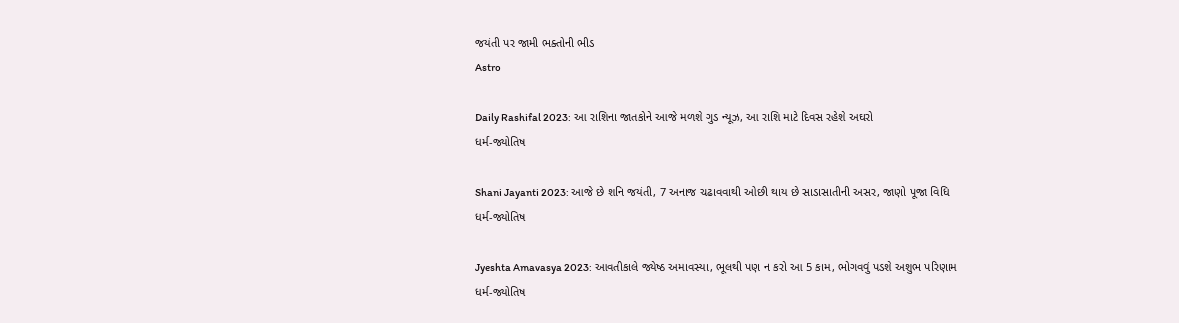જયંતી પર જામી ભક્તોની ભીડ
Astro

Daily Rashifal 2023: આ રાશિના જાતકોને આજે મળશે ગુડ ન્યૂઝ, આ રાશિ માટે દિવસ રહેશે અઘરો
ધર્મ-જ્યોતિષ

Shani Jayanti 2023: આજે છે શનિ જયંતી, 7 અનાજ ચઢાવવાથી ઓછી થાય છે સાડાસાતીની અસર, જાણો પૂજા વિધિ
ધર્મ-જ્યોતિષ

Jyeshta Amavasya 2023: આવતીકાલે જ્યેષ્ઠ અમાવસ્યા, ભૂલથી પણ ન કરો આ 5 કામ, ભોગવવું પડશે અશુભ પરિણામ
ધર્મ-જ્યોતિષ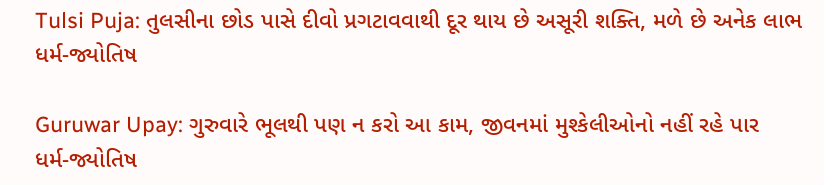Tulsi Puja: તુલસીના છોડ પાસે દીવો પ્રગટાવવાથી દૂર થાય છે અસૂરી શક્તિ, મળે છે અનેક લાભ
ધર્મ-જ્યોતિષ

Guruwar Upay: ગુરુવારે ભૂલથી પણ ન કરો આ કામ, જીવનમાં મુશ્કેલીઓનો નહીં રહે પાર
ધર્મ-જ્યોતિષ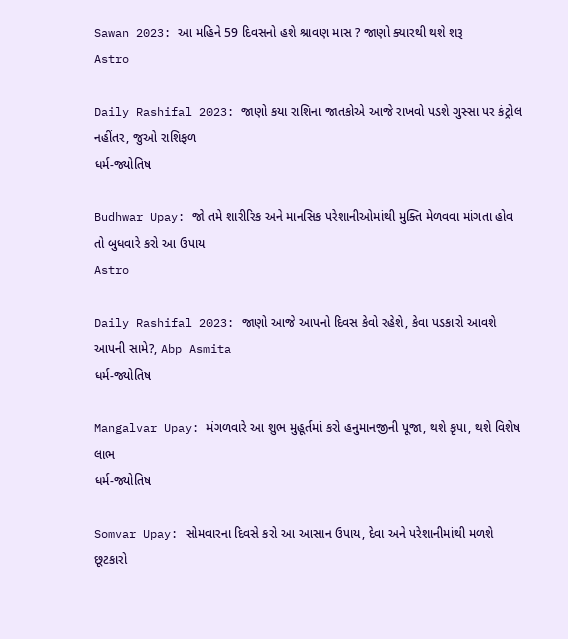Sawan 2023: આ મહિને 59 દિવસનો હશે શ્રાવણ માસ ? જાણો ક્યારથી થશે શરૂ
Astro

Daily Rashifal 2023: જાણો કયા રાશિના જાતકોએ આજે રાખવો પડશે ગુસ્સા પર કંટ્રોલ નહીંતર, જુઓ રાશિફળ
ધર્મ-જ્યોતિષ

Budhwar Upay: જો તમે શારીરિક અને માનસિક પરેશાનીઓમાંથી મુક્તિ મેળવવા માંગતા હોવ તો બુધવારે કરો આ ઉપાય
Astro

Daily Rashifal 2023: જાણો આજે આપનો દિવસ કેવો રહેશે, કેવા પડકારો આવશે આપની સામે?, Abp Asmita
ધર્મ-જ્યોતિષ

Mangalvar Upay: મંગળવારે આ શુભ મુહૂર્તમાં કરો હનુમાનજીની પૂજા, થશે કૃપા, થશે વિશેષ લાભ
ધર્મ-જ્યોતિષ

Somvar Upay: સોમવારના દિવસે કરો આ આસાન ઉપાય, દેવા અને પરેશાનીમાંથી મળશે છૂટકારો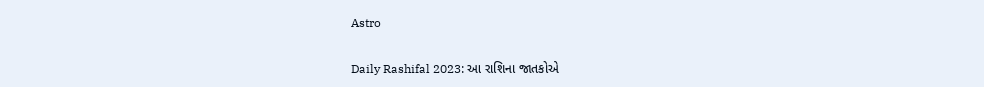Astro

Daily Rashifal 2023: આ રાશિના જાતકોએ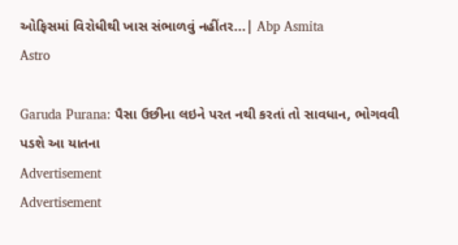ઓફિસમાં વિરોધીથી ખાસ સંભાળવું નહીંતર...| Abp Asmita
Astro

Garuda Purana: પૈસા ઉછીના લઇને પરત નથી કરતાં તો સાવધાન, ભોગવવી પડશે આ યાતના
Advertisement
Advertisement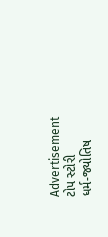Advertisement
ટોપ સ્ટોરી
ધર્મ-જ્યોતિષ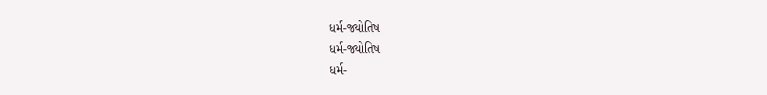ધર્મ-જ્યોતિષ
ધર્મ-જ્યોતિષ
ધર્મ-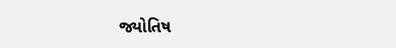જ્યોતિષ